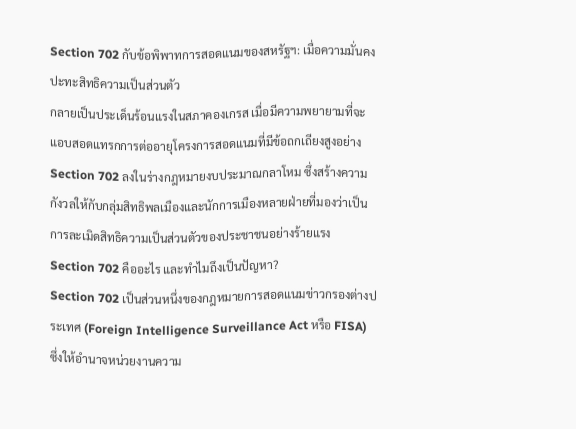Section 702 กับข้อพิพาทการสอดแนมของสหรัฐฯ: เมื่อความมั่นคงปะทะสิทธิความเป็นส่วนตัว
กลายเป็นประเด็นร้อนแรงในสภาคองเกรส เมื่อมีความพยายามที่จะแอบสอดแทรกการต่ออายุโครงการสอดแนมที่มีข้อถกเถียงสูงอย่าง Section 702 ลงในร่างกฎหมายงบประมาณกลาโหม ซึ่งสร้างความกังวลให้กับกลุ่มสิทธิพลเมืองและนักการเมืองหลายฝ่ายที่มองว่าเป็นการละเมิดสิทธิความเป็นส่วนตัวของประชาชนอย่างร้ายแรง
Section 702 คืออะไร และทำไมถึงเป็นปัญหา?
Section 702 เป็นส่วนหนึ่งของกฎหมายการสอดแนมข่าวกรองต่างประเทศ (Foreign Intelligence Surveillance Act หรือ FISA) ซึ่งให้อำนาจหน่วยงานความ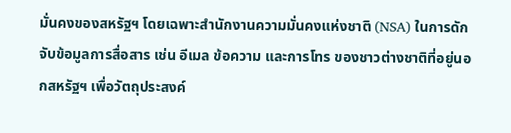มั่นคงของสหรัฐฯ โดยเฉพาะสำนักงานความมั่นคงแห่งชาติ (NSA) ในการดักจับข้อมูลการสื่อสาร เช่น อีเมล ข้อความ และการโทร ของชาวต่างชาติที่อยู่นอกสหรัฐฯ เพื่อวัตถุประสงค์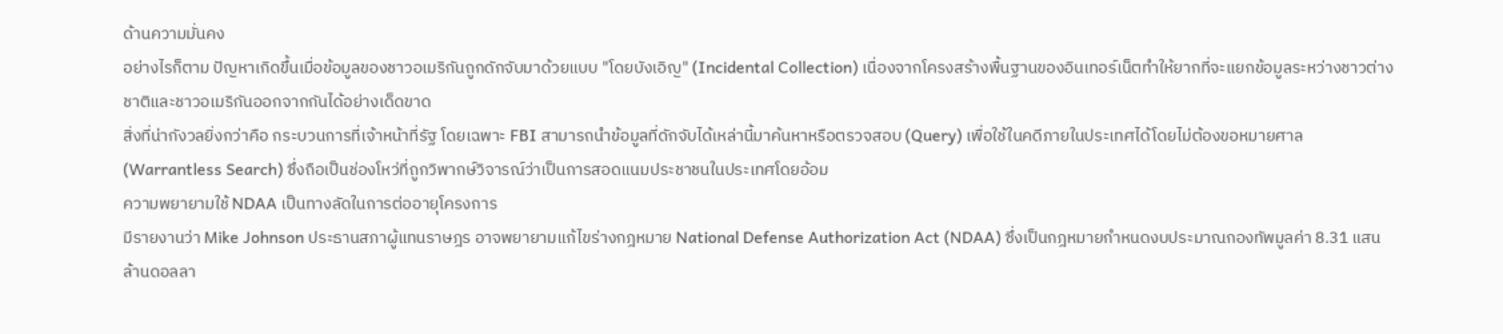ด้านความมั่นคง
อย่างไรก็ตาม ปัญหาเกิดขึ้นเมื่อข้อมูลของชาวอเมริกันถูกดักจับมาด้วยแบบ "โดยบังเอิญ" (Incidental Collection) เนื่องจากโครงสร้างพื้นฐานของอินเทอร์เน็ตทำให้ยากที่จะแยกข้อมูลระหว่างชาวต่างชาติและชาวอเมริกันออกจากกันได้อย่างเด็ดขาด
สิ่งที่น่ากังวลยิ่งกว่าคือ กระบวนการที่เจ้าหน้าที่รัฐ โดยเฉพาะ FBI สามารถนำข้อมูลที่ดักจับได้เหล่านี้มาค้นหาหรือตรวจสอบ (Query) เพื่อใช้ในคดีภายในประเทศได้โดยไม่ต้องขอหมายศาล (Warrantless Search) ซึ่งถือเป็นช่องโหว่ที่ถูกวิพากษ์วิจารณ์ว่าเป็นการสอดแนมประชาชนในประเทศโดยอ้อม
ความพยายามใช้ NDAA เป็นทางลัดในการต่ออายุโครงการ
มีรายงานว่า Mike Johnson ประธานสภาผู้แทนราษฎร อาจพยายามแก้ไขร่างกฎหมาย National Defense Authorization Act (NDAA) ซึ่งเป็นกฎหมายกำหนดงบประมาณกองทัพมูลค่า 8.31 แสนล้านดอลลา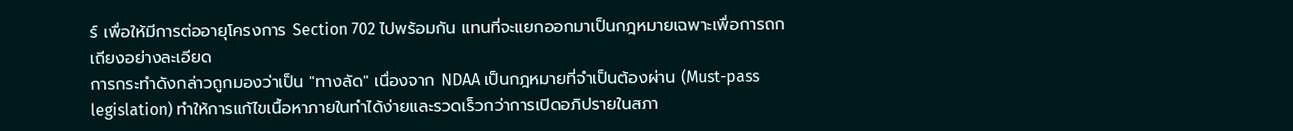ร์ เพื่อให้มีการต่ออายุโครงการ Section 702 ไปพร้อมกัน แทนที่จะแยกออกมาเป็นกฎหมายเฉพาะเพื่อการถกเถียงอย่างละเอียด
การกระทำดังกล่าวถูกมองว่าเป็น "ทางลัด" เนื่องจาก NDAA เป็นกฎหมายที่จำเป็นต้องผ่าน (Must-pass legislation) ทำให้การแก้ไขเนื้อหาภายในทำได้ง่ายและรวดเร็วกว่าการเปิดอภิปรายในสภา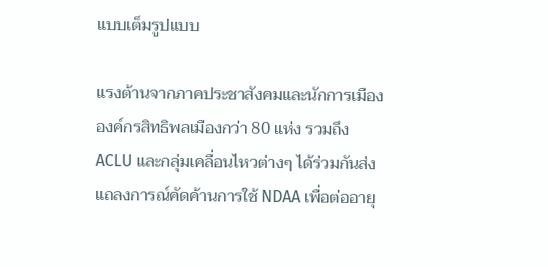แบบเต็มรูปแบบ

แรงต้านจากภาคประชาสังคมและนักการเมือง
องค์กรสิทธิพลเมืองกว่า 80 แห่ง รวมถึง ACLU และกลุ่มเคลื่อนไหวต่างๆ ได้ร่วมกันส่งแถลงการณ์คัดค้านการใช้ NDAA เพื่อต่ออายุ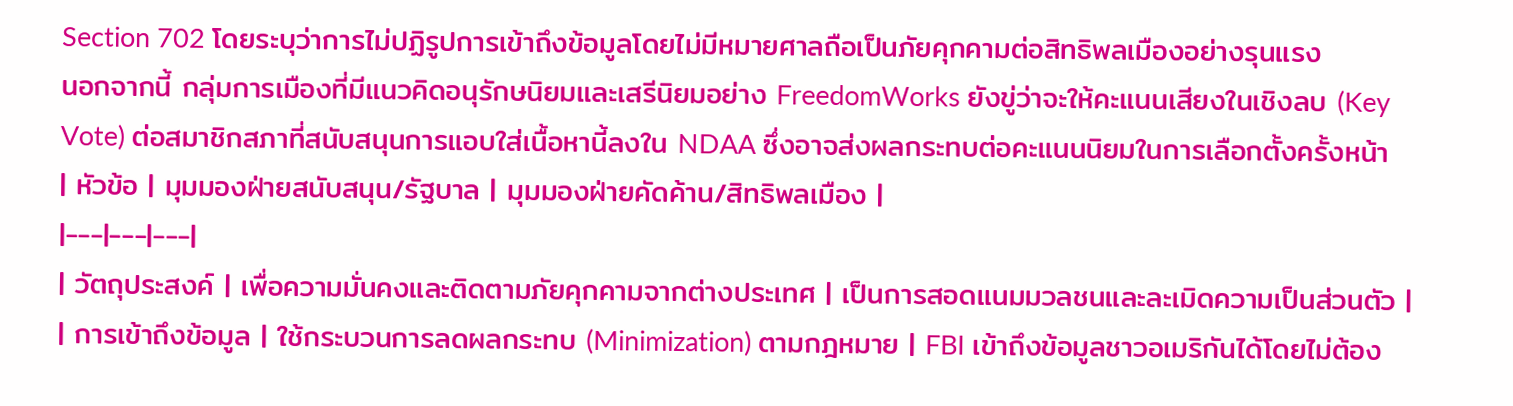Section 702 โดยระบุว่าการไม่ปฏิรูปการเข้าถึงข้อมูลโดยไม่มีหมายศาลถือเป็นภัยคุกคามต่อสิทธิพลเมืองอย่างรุนแรง
นอกจากนี้ กลุ่มการเมืองที่มีแนวคิดอนุรักษนิยมและเสรีนิยมอย่าง FreedomWorks ยังขู่ว่าจะให้คะแนนเสียงในเชิงลบ (Key Vote) ต่อสมาชิกสภาที่สนับสนุนการแอบใส่เนื้อหานี้ลงใน NDAA ซึ่งอาจส่งผลกระทบต่อคะแนนนิยมในการเลือกตั้งครั้งหน้า
| หัวข้อ | มุมมองฝ่ายสนับสนุน/รัฐบาล | มุมมองฝ่ายคัดค้าน/สิทธิพลเมือง |
|---|---|---|
| วัตถุประสงค์ | เพื่อความมั่นคงและติดตามภัยคุกคามจากต่างประเทศ | เป็นการสอดแนมมวลชนและละเมิดความเป็นส่วนตัว |
| การเข้าถึงข้อมูล | ใช้กระบวนการลดผลกระทบ (Minimization) ตามกฎหมาย | FBI เข้าถึงข้อมูลชาวอเมริกันได้โดยไม่ต้อง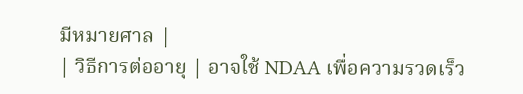มีหมายศาล |
| วิธีการต่ออายุ | อาจใช้ NDAA เพื่อความรวดเร็ว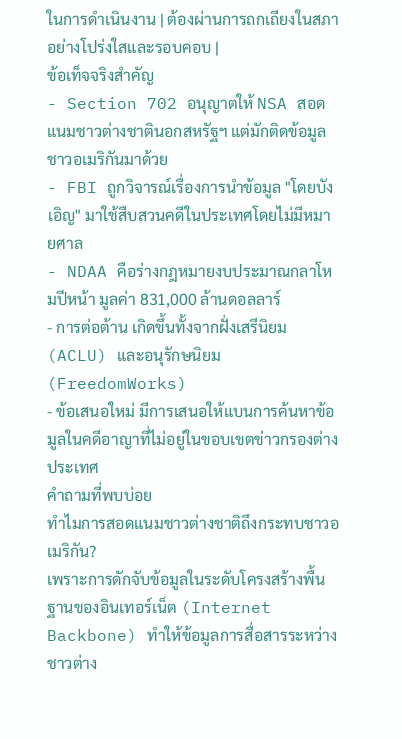ในการดำเนินงาน | ต้องผ่านการถกเถียงในสภาอย่างโปร่งใสและรอบคอบ |
ข้อเท็จจริงสำคัญ
- Section 702 อนุญาตให้ NSA สอดแนมชาวต่างชาตินอกสหรัฐฯ แต่มักติดข้อมูลชาวอเมริกันมาด้วย
- FBI ถูกวิจารณ์เรื่องการนำข้อมูล "โดยบังเอิญ" มาใช้สืบสวนคดีในประเทศโดยไม่มีหมายศาล
- NDAA คือร่างกฎหมายงบประมาณกลาโหมปีหน้า มูลค่า 831,000 ล้านดอลลาร์
- การต่อต้าน เกิดขึ้นทั้งจากฝั่งเสรีนิยม (ACLU) และอนุรักษนิยม (FreedomWorks)
- ข้อเสนอใหม่ มีการเสนอให้แบนการค้นหาข้อมูลในคดีอาญาที่ไม่อยู่ในขอบเขตข่าวกรองต่างประเทศ
คำถามที่พบบ่อย
ทำไมการสอดแนมชาวต่างชาติถึงกระทบชาวอเมริกัน?
เพราะการดักจับข้อมูลในระดับโครงสร้างพื้นฐานของอินเทอร์เน็ต (Internet Backbone) ทำให้ข้อมูลการสื่อสารระหว่างชาวต่าง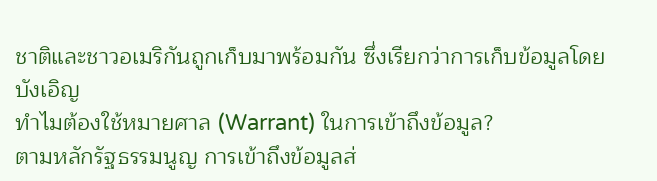ชาติและชาวอเมริกันถูกเก็บมาพร้อมกัน ซึ่งเรียกว่าการเก็บข้อมูลโดยบังเอิญ
ทำไมต้องใช้หมายศาล (Warrant) ในการเข้าถึงข้อมูล?
ตามหลักรัฐธรรมนูญ การเข้าถึงข้อมูลส่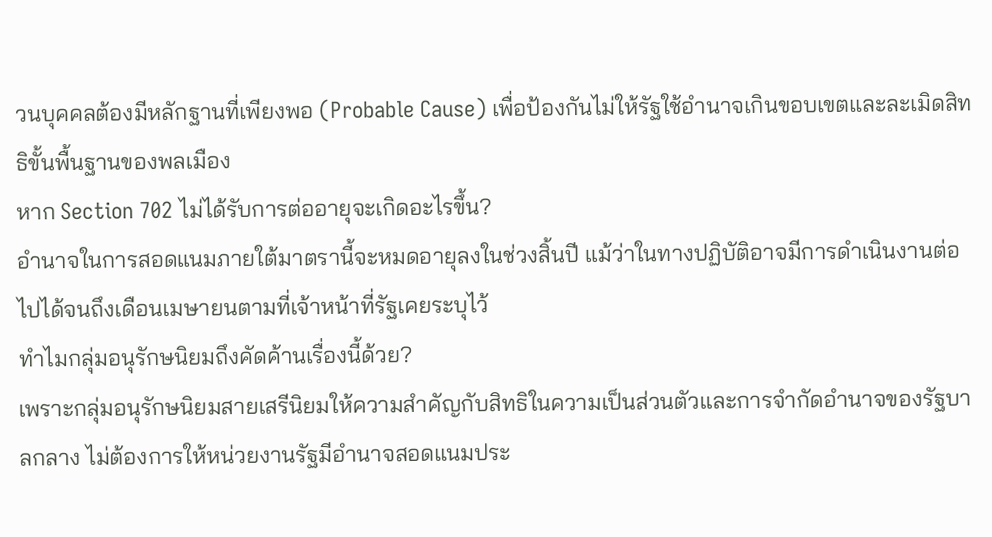วนบุคคลต้องมีหลักฐานที่เพียงพอ (Probable Cause) เพื่อป้องกันไม่ให้รัฐใช้อำนาจเกินขอบเขตและละเมิดสิทธิขั้นพื้นฐานของพลเมือง
หาก Section 702 ไม่ได้รับการต่ออายุจะเกิดอะไรขึ้น?
อำนาจในการสอดแนมภายใต้มาตรานี้จะหมดอายุลงในช่วงสิ้นปี แม้ว่าในทางปฏิบัติอาจมีการดำเนินงานต่อไปได้จนถึงเดือนเมษายนตามที่เจ้าหน้าที่รัฐเคยระบุไว้
ทำไมกลุ่มอนุรักษนิยมถึงคัดค้านเรื่องนี้ด้วย?
เพราะกลุ่มอนุรักษนิยมสายเสรีนิยมให้ความสำคัญกับสิทธิในความเป็นส่วนตัวและการจำกัดอำนาจของรัฐบาลกลาง ไม่ต้องการให้หน่วยงานรัฐมีอำนาจสอดแนมประ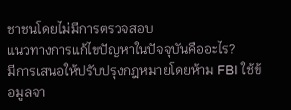ชาชนโดยไม่มีการตรวจสอบ
แนวทางการแก้ไขปัญหาในปัจจุบันคืออะไร?
มีการเสนอให้ปรับปรุงกฎหมายโดยห้าม FBI ใช้ข้อมูลจา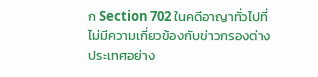ก Section 702 ในคดีอาญาทั่วไปที่ไม่มีความเกี่ยวข้องกับข่าวกรองต่างประเทศอย่าง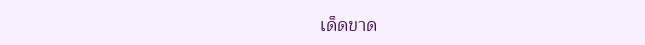เด็ดขาด